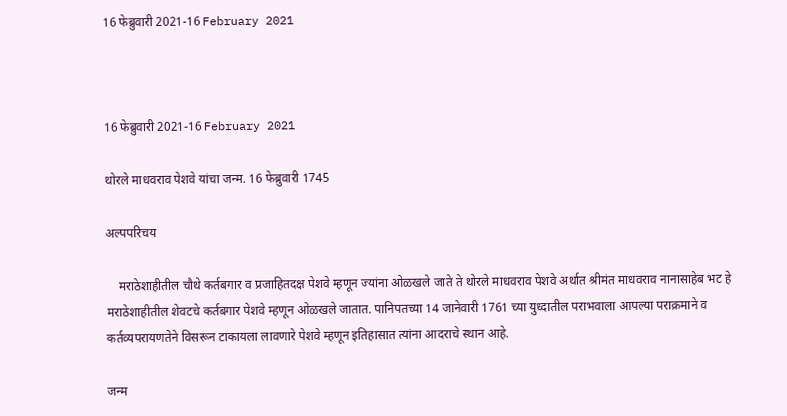16 फेब्रुवारी 2021-16 February 2021



16 फेब्रुवारी 2021-16 February 2021

थोरले माधवराव पेशवे यांचा जन्म. 16 फेब्रुवारी 1745

अल्पपरिचय

    मराठेशाहीतील चौथे कर्तबगार व प्रजाहितदक्ष पेशवे म्हणून ज्यांना ओळखले जाते ते थोरले माधवराव पेशवे अर्थात श्रीमंत माधवराव नानासाहेब भट हे मराठेशाहीतील शेवटचे कर्तबगार पेशवे म्हणून ओळखले जातात. पानिपतच्या 14 जानेवारी 1761 च्या युध्दातील पराभवाला आपल्या पराक्रमाने व कर्तव्यपरायणतेने विसरून टाकायला लावणारे पेशवे म्हणून इतिहासात त्यांना आदराचे स्थान आहे.

जन्म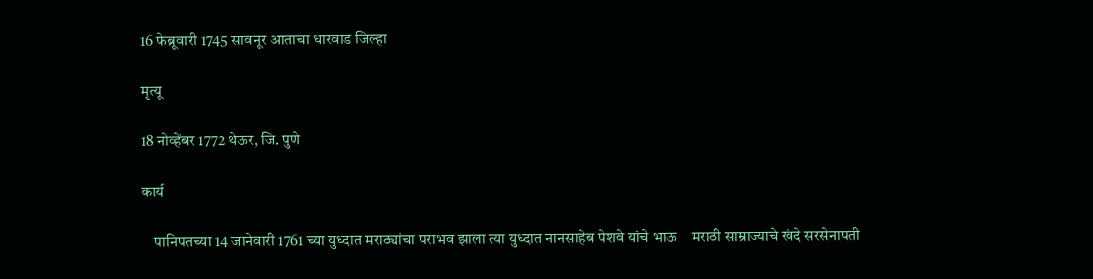16 फेब्रूवारी 1745 सावनूर आताचा धारवाड जिल्हा

मृत्यू

18 नोव्हेंबर 1772 थेऊर, जि. पुणे

कार्य

    पानिपतच्या 14 जानेवारी 1761 च्या युध्दात मराठ्यांचा पराभव झाला त्या‍ युध्दात नानसाहेब पेशवे यांचे भाऊ    मराठी साम्राज्याचे खंदे सरसेनापती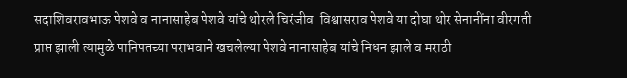सदाशिवरावभाऊ पेशवे व नानासाहेब पेशवे यांचे थोरले चिरंजीव  विश्वासराव पेशवे या दोघा थोर सेनानींना वीरगती प्राप्त झाली त्यामुळे पानिपतच्या पराभवाने खचलेल्या पेशवे नानासाहेब यांचे निधन झाले व मराठी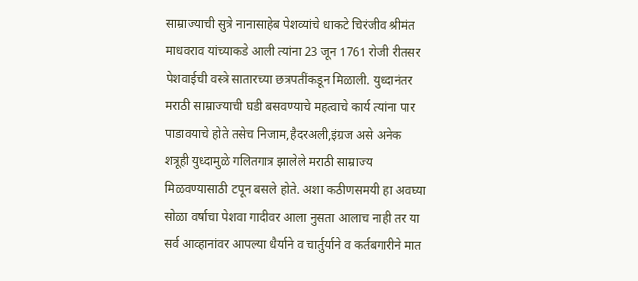साम्राज्याची सुत्रे नानासाहेब पेशव्यांचे धाकटे चिरंजीव श्रीमंत माधवराव यांच्याकडे आली त्यांना 23 जून 1761 रोजी रीतसर पेशवाईची वस्त्रे सातारच्या छत्रपतींकडून मिळाली. युध्दानंतर मराठी साम्राज्याची घडी बसवण्याचे महत्वाचे कार्य त्यांना पार पाडावयाचे होते तसेच निजाम,हैदरअली,इंग्रज असे अनेक शत्रूही युध्दामुळे गलितगात्र झालेले मराठी साम्राज्य मिळवण्यासाठी टपून बसले होते. अशा कठीणसमयी हा अवघ्या सोळा वर्षाचा पेशवा गादीवर आला नुसता आलाच नाही तर या सर्व आव्हानांवर आपल्या धैर्याने व चार्तुर्याने व कर्तबगारीने मात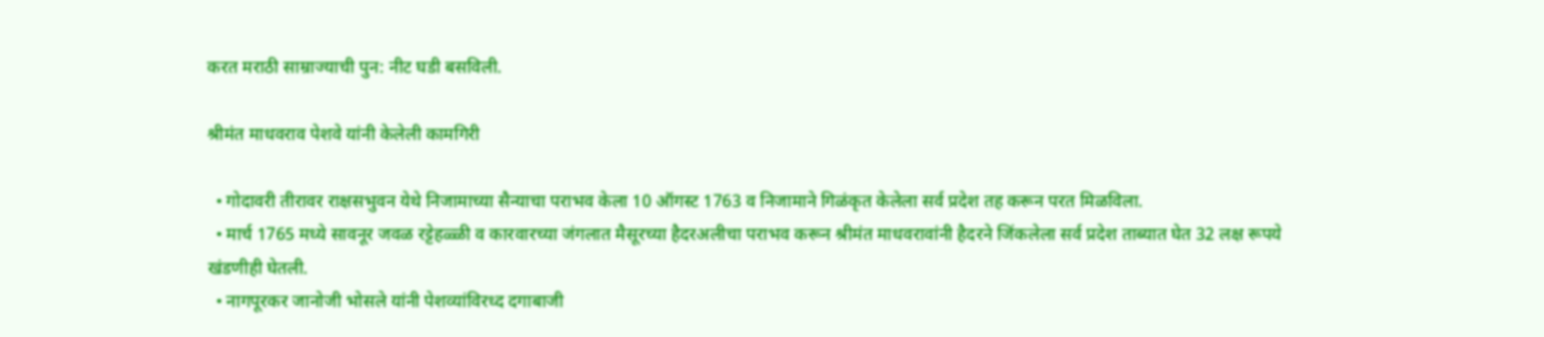करत मराठी साम्राज्याची पुन: नीट घडी बसविली.

श्रीमंत माधवराव पेशवे यांनी केलेली कामगिरी

  • गोदावरी तीरावर राक्षसभुवन येथे निजामाच्या सैन्याचा पराभव केला 10 ऑगस्ट 1763 व निजामाने गिळंकृत केलेला सर्व प्रदेश तह करून परत मिळविला.
  • मार्च 1765 मध्ये सावनूर जवळ रट्टेहळ्ळी व कारवारच्या जंगलात मैसूरच्या हैदरअलीचा पराभव करून श्रीमंत माधवरावांनी हैदरने जिंकलेला सर्व प्रदेश ताब्यात घेत 32 लक्ष रूपये खंडणीही घेतली.
  • नागपूरकर जानोजी भोसले यांनी पेशव्यांविरध्द दगाबाजी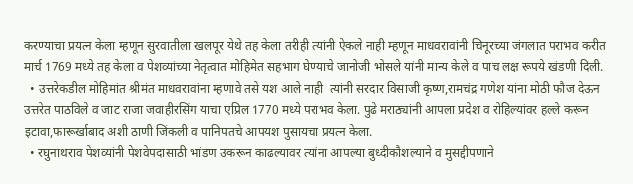करण्याचा प्रयत्न केला म्हणून सुरवातीला खलपूर येथे तह केला तरीही त्यांनी ऐकले नाही म्हणून माधवरावांनी चिनूरच्या जंगलात पराभव करीत मार्च 1769 मध्ये तह केला व पेशव्यांच्या नेतृत्वात मोहिमेत सहभाग घेण्याचे जानोजी भोसले यांनी मान्य केले व पाच लक्ष रूपये खंडणी दिली.
  • उत्तरेकडील मोहिमांत श्रीमंत माधवरावांना म्हणावे तसे यश आले नाही  त्यांनी सरदार विसाजी कृष्ण,रामचंद्र गणेश यांना मोठी फौज देऊन  उत्तरेत पाठविले व जाट राजा जवाहीरसिंग याचा एप्रिल 1770 मध्ये पराभव केला. पुढे मराठ्यांनी आपला प्रदेश व रोहिल्यांवर हल्ले करून इटावा,फारूर्खाबाद अशी ठाणी जिंकली व पानिपतचे आपयश पुसायचा प्रयत्न केला.
  • रघुनाथराव पेशव्यांनी पेशवेपदासाठी भांडण उकरून काढल्यावर त्यांना आपल्या बुध्दीकौशल्याने व मुसद्दीपणाने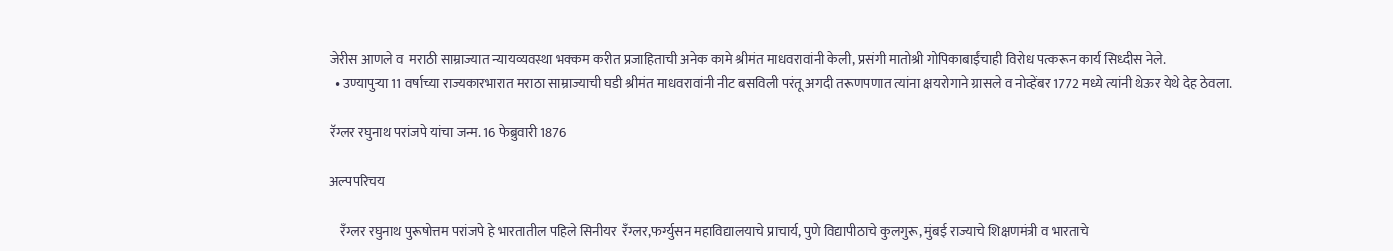जेरीस आणले व  मराठी साम्राज्यात न्यायव्यवस्था भक्कम करीत प्रजाहिताची अनेक कामे श्रीमंत माधवरावांनी केली, प्रसंगी मातोश्री गोपिकाबाईंचाही विरोध पत्करून कार्य सिध्दीस नेले.
  • उण्यापुऱ्या 11 वर्षाच्या राज्यकारभारात मराठा साम्राज्याची घडी श्रीमंत माधवरावांनी नीट बसविली परंतू अगदी तरूणपणात त्यांना क्षयरोगाने ग्रासले व नोव्हेंबर 1772 मध्ये त्यांनी थेऊर येथे देह ठेवला.

रॅग्लर रघुनाथ परांजपे यांचा जन्म. 16 फेब्रुवारी 1876

अल्पपरिचय

    रँग्लर रघुनाथ पुरूषोत्तम परांजपे हे भारतातील पहिले सिनीयर  रँग्लर,फर्ग्युसन महाविद्यालयाचे प्राचार्य, पुणे विद्यापीठाचे कुलगुरू, मुंबई राज्याचे शिक्षणमंत्री व भारताचे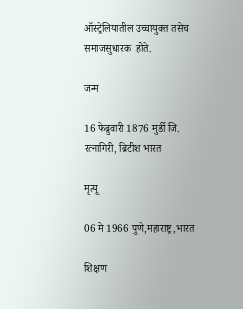ऑस्ट्रेलियातील उच्चायुक्त तसेच समाजसुधारक  होते.

जन्म

16 फेब्रुवारी 1876 मुर्डी जि. रत्नागिरी, ब्रिटीश भारत

मृत्यू

06 मे 1966 पुणे,महाराष्ट्र,भारत

शिक्षण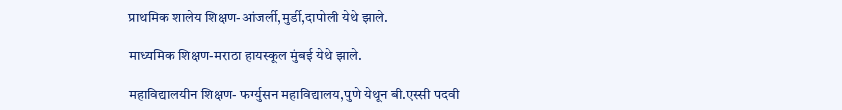प्राथमिक शालेय शिक्षण-आंजर्ली,मुर्डी,दापोली येथे झाले.

माध्यमिक शिक्षण-मराठा हायस्कूल मुंबई येथे झाले.

महाविद्यालयीन शिक्षण- फर्ग्युसन महाविद्यालय,पुणे येथून बी.एस्सी पदवी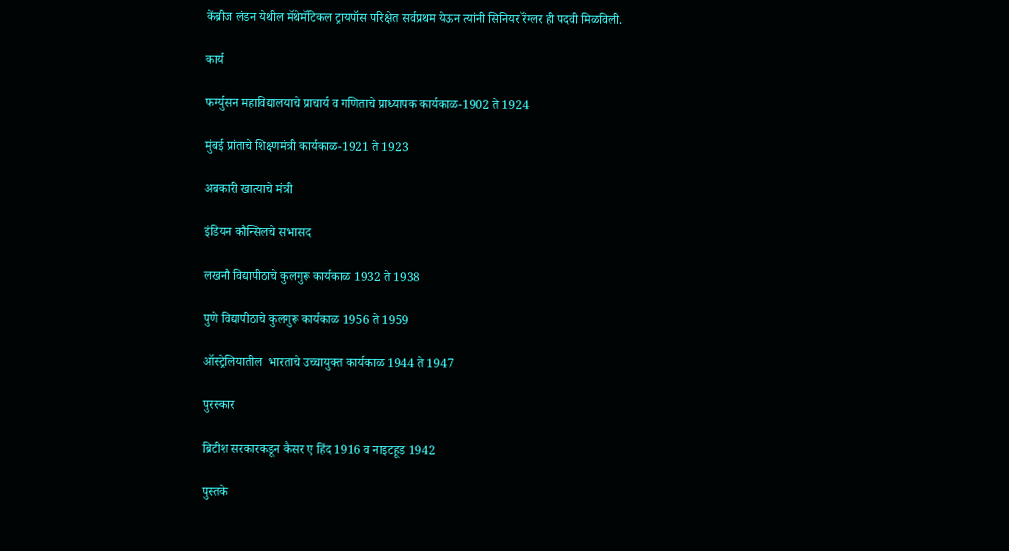केंब्रीज लंडन येथील मॅथेमॅटिकल ट्रायपॉस परिक्षेत सर्वप्रथम येऊन त्यांनी सिनियर रॅंग्लर ही पदवी मिळविली.

कार्य

फर्ग्युसन महाविद्यालयाचे प्राचार्य व गणिताचे प्राध्यापक कार्यकाळ-1902 ते 1924

मुंबई प्रांताचे शिक्ष्णमंत्री कार्यकाळ-1921 ते 1923

अबकारी खात्याचे मंत्री

इंडियन कौन्सिलचे सभासद

लखनौ विद्यापीठाचे कुलगुरू कार्यकाळ 1932 ते 1938

पुणे विद्यापीठाचे कुलगुरू कार्यकाळ 1956 ते 1959

ऑस्ट्रेलियातील  भारताचे उच्चायुक्त कार्यकाळ 1944 ते 1947

पुरस्कार

ब्रिटीश सरकारकडून कैसर ए हिंद 1916 व नाइटहूड 1942

पुस्तके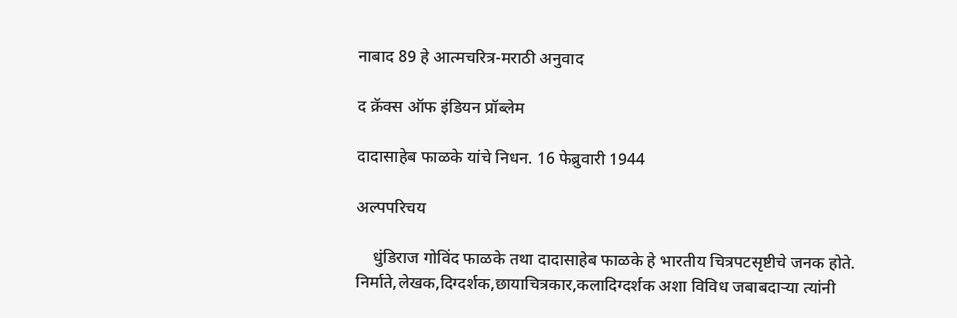नाबाद 89 हे आत्मचरित्र-मराठी अनुवाद

द क्रॅक्स ऑफ इंडियन प्रॉब्लेम

दादासाहेब फाळके यांचे निधन. 16 फेब्रुवारी 1944

अल्पपरिचय

    धुंडिराज गोविंद फाळके तथा दादासाहेब फाळके हे भारतीय चित्रपटसृष्टीचे जनक होते. निर्माते,लेखक,दिग्दर्शक,छायाचित्रकार,कलादिग्दर्शक अशा विविध जबाबदाऱ्या त्यांनी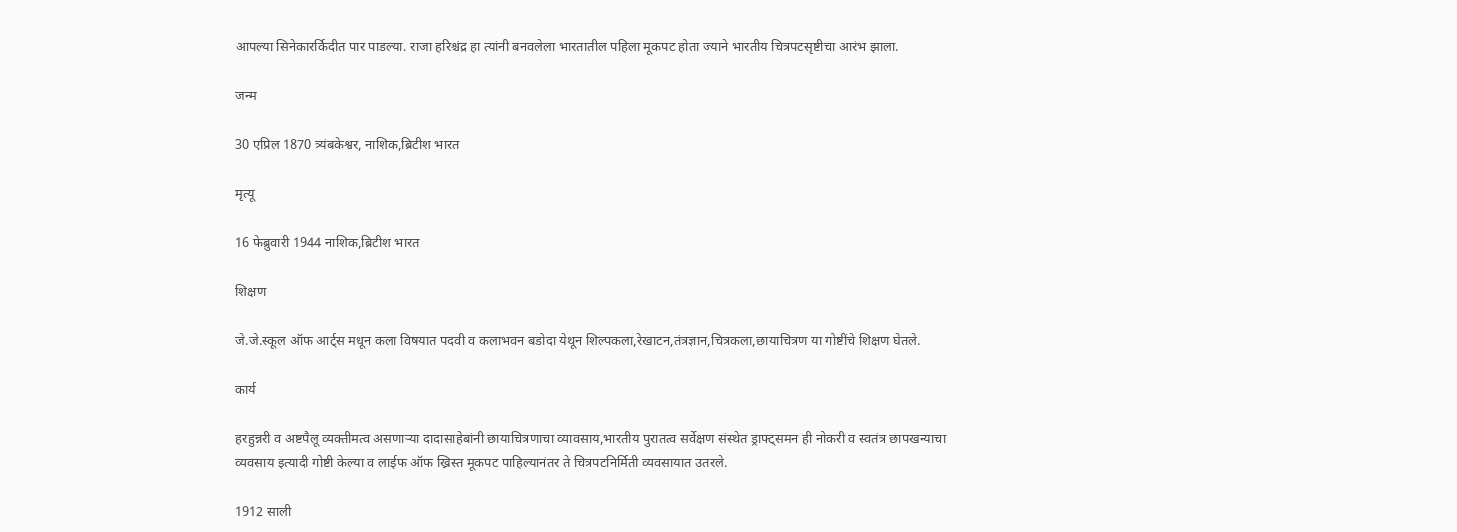आपल्या सिनेकारर्किदीत पार पाडल्या. राजा हरिश्चंद्र हा त्यांनी बनवलेला भारतातील पहिला मूकपट होता ज्याने भारतीय चित्रपटसृष्टीचा आरंभ झाला.

जन्म

30 एप्रिल 1870 त्र्यंबकेश्वर, नाशिक,ब्रिटीश भारत

मृत्यू

16 फेब्रुवारी 1944 नाशिक,ब्रिटीश भारत

शिक्षण

जे.जे.स्कूल ऑफ आर्ट्स मधून कला विषयात पदवी व कलाभवन बडोदा येथून शिल्पकला,रेखाटन,तंत्रज्ञान,चित्रकला,छायाचित्रण या गोष्टींचे शिक्षण घेतले.

कार्य

हरहुन्नरी व अष्टपैलू व्यक्तीमत्व असणाऱ्या दादासाहेबांनी छायाचित्रणाचा व्यावसाय,भारतीय पुरातत्व सर्वेक्षण संस्थेत ड्राफ्ट्समन ही नोकरी व स्वतंत्र छापखन्याचा व्यवसाय इत्यादी गोष्टी केल्या व लाईफ ऑफ ख्रिस्त मूकपट पाहिल्यानंतर ते चित्रपटनिर्मिती व्यवसायात उतरले.

1912 साली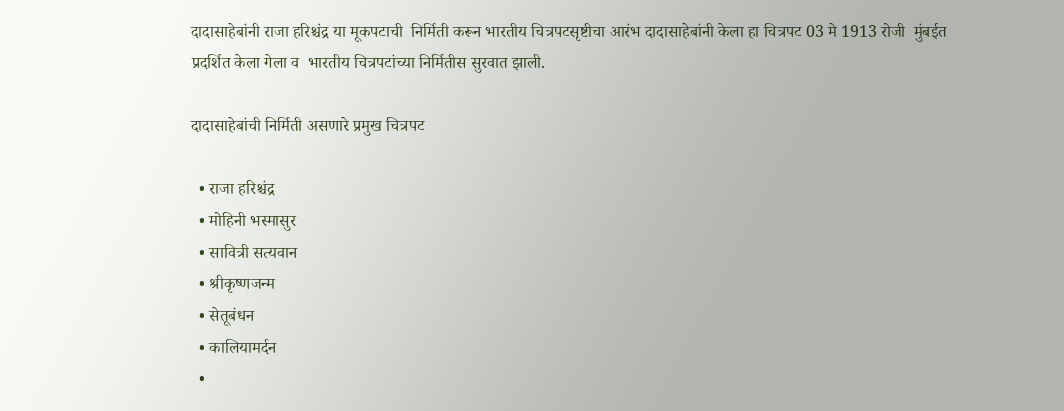दादासाहेबांनी राजा हरिश्चंद्र या मूकपटाची  निर्मिती करून भारतीय चित्रपटसृष्टीचा आरंभ दादासाहेबांनी केला हा चित्रपट 03 मे 1913 रोजी  मुंबईत प्रदर्शित केला गेला व  भारतीय चित्रपटांच्या निर्मितीस सुरवात झाली.

दादासाहेबांची निर्मिती असणारे प्रमुख चित्रपट

  • राजा हरिश्चंद्र
  • मोहिनी भस्मासुर
  • सावित्री सत्यवान
  • श्रीकृष्णजन्म
  • सेतूबंधन
  • कालियामर्दन
  •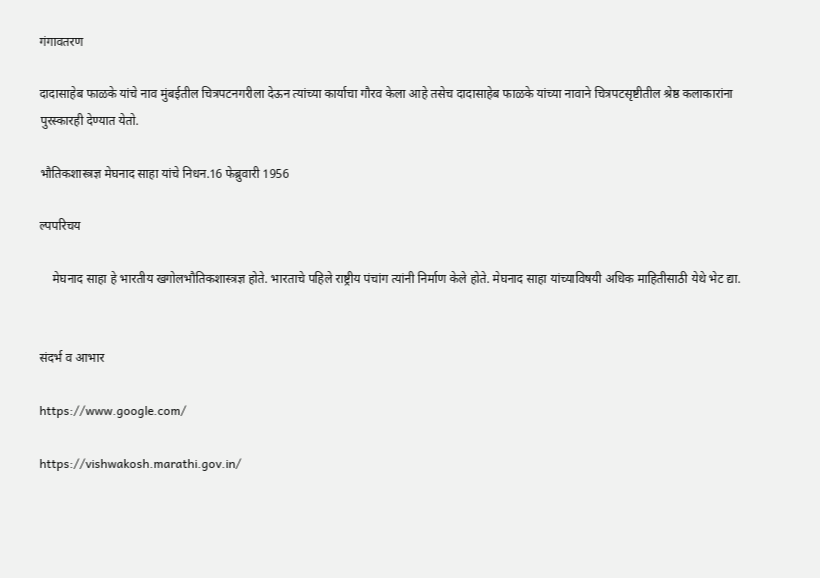गंगावतरण

दादासाहेब फाळके यांचे नाव मुंबईतील चित्रपटनगरीला देऊन त्यांच्या कार्याचा गौरव केला आहे तसेच दादासाहेब फाळके यांच्या नावाने ‍चित्रपटसृष्टीतील श्रेष्ठ कलाकारांना पुरस्कारही देण्यात येतो.

भौतिकशास्त्रज्ञ मेघनाद साहा यांचे निधन.16 फेब्रुवारी 1956

ल्पपरिचय

    मेघनाद साहा हे भारतीय खगोलभौतिकशास्त्रज्ञ होते. भारताचे पहिले राष्ट्रीय पंचांग त्यांनी निर्माण केले होते. मेघनाद साहा यांच्याविषयी अधिक माहितीसाठी येथे भेट द्या.


संदर्भ व आभार

https://www.google.com/

https://vishwakosh.marathi.gov.in/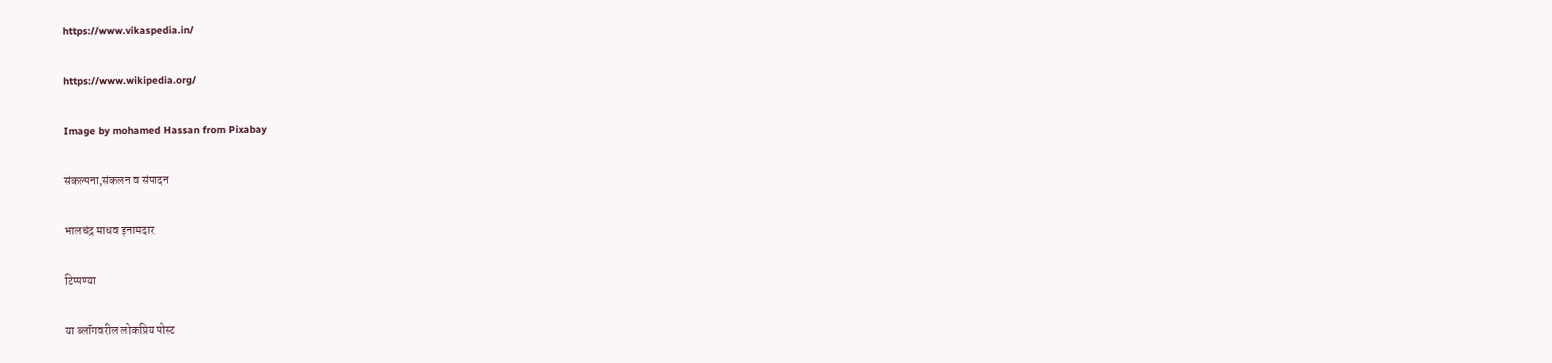https://www.vikaspedia.in/

https://www.wikipedia.org/

Image by mohamed Hassan from Pixabay

संकल्पना,संकलन व संपादन

भालचंद्र माधव इनामदार

टिप्पण्या

या ब्लॉगवरील लोकप्रिय पोस्ट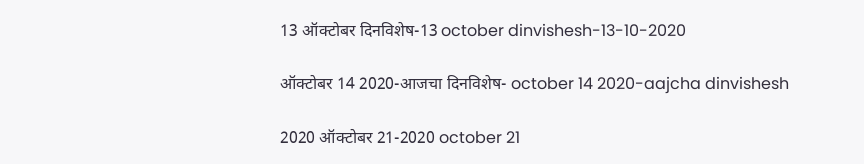13 ऑक्टोबर दिनविशेष-13 october dinvishesh-13-10-2020

ऑक्टोबर 14 2020-आजचा दिनविशेष- october 14 2020-aajcha dinvishesh

2020 ऑक्टोबर 21-2020 october 21